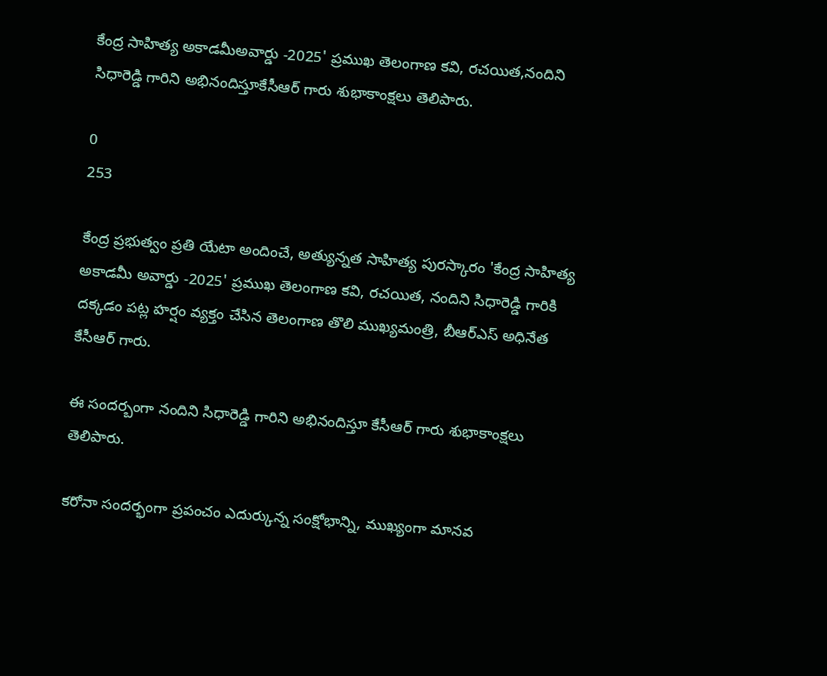కేంద్ర సాహిత్య అకాడమీఅవార్డు -2025' ప్రముఖ తెలంగాణ కవి, రచయిత,నందిని సిధారెడ్డి గారిని అభినందిస్తూకేసీఆర్ గారు శుభాకాంక్షలు తెలిపారు.

0
253

కేంద్ర ప్రభుత్వం ప్రతి యేటా అందించే, అత్యున్నత సాహిత్య పురస్కారం 'కేంద్ర సాహిత్య అకాడమీ అవార్డు -2025' ప్రముఖ తెలంగాణ కవి, రచయిత, నందిని సిధారెడ్డి గారికి దక్కడం పట్ల హర్షం వ్యక్తం చేసిన తెలంగాణ తొలి ముఖ్యమంత్రి, బీఆర్ఎస్ అధినేత కేసీఆర్ గారు.

ఈ సందర్బంగా నందిని సిధారెడ్డి గారిని అభినందిస్తూ కేసీఆర్ గారు శుభాకాంక్షలు తెలిపారు.

కరోనా సందర్భంగా ప్రపంచం ఎదుర్కున్న సంక్షోభాన్ని, ముఖ్యంగా మానవ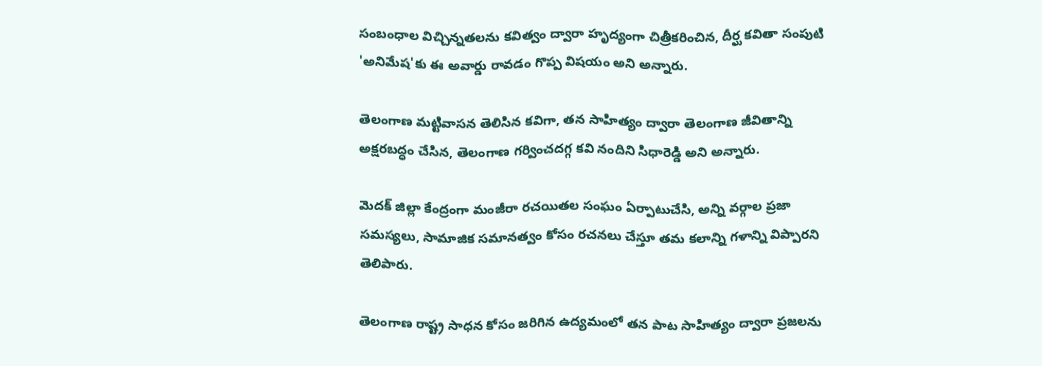సంబంధాల విచ్చిన్నతలను కవిత్వం ద్వారా హృద్యంగా చిత్రీకరించిన, దీర్ఘ కవితా సంపుటి 'అనిమేష'కు ఈ అవార్డు రావడం గొప్ప విషయం అని అన్నారు.

తెలంగాణ మట్టివాసన తెలిసిన కవిగా, తన సాహిత్యం ద్వారా తెలంగాణ జీవితాన్ని అక్షరబద్ధం చేసిన, తెలంగాణ గర్వించదగ్గ కవి నందిని సిధారెడ్డి అని అన్నారు.

మెదక్ జిల్లా కేంద్రంగా మంజీరా రచయితల సంఘం ఏర్పాటుచేసి, అన్ని వర్గాల ప్రజా సమస్యలు, సామాజిక సమానత్వం కోసం రచనలు చేస్తూ తమ కలాన్ని గళాన్ని విప్పారని తెలిపారు.

తెలంగాణ రాష్ట్ర సాధన కోసం జరిగిన ఉద్యమంలో తన పాట సాహిత్యం ద్వారా ప్రజలను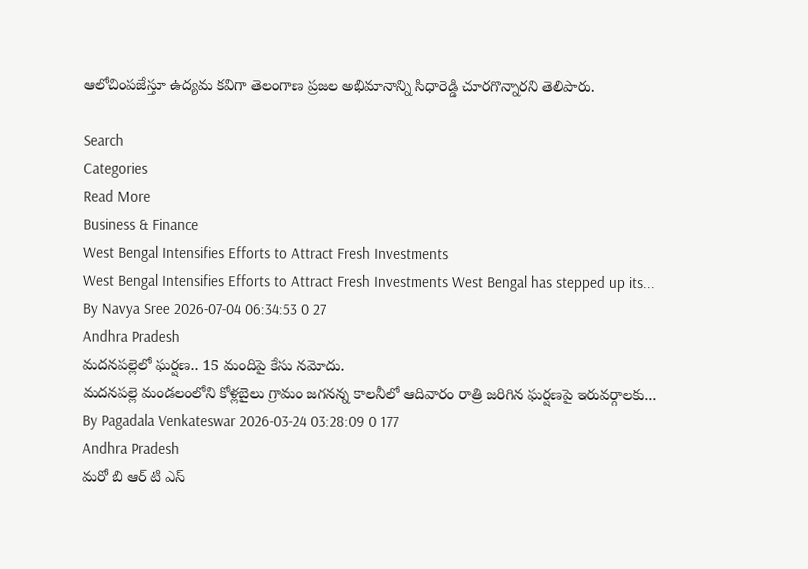ఆలోచింపజేస్తూ ఉద్యమ కవిగా తెలంగాణ ప్రజల అభిమానాన్ని సిధారెడ్డి చూరగొన్నారని తెలిపారు.

Search
Categories
Read More
Business & Finance
West Bengal Intensifies Efforts to Attract Fresh Investments
West Bengal Intensifies Efforts to Attract Fresh Investments West Bengal has stepped up its...
By Navya Sree 2026-07-04 06:34:53 0 27
Andhra Pradesh
మదనపల్లెలో ఘర్షణ.. 15 మందిపై కేసు నమోదు.
మదనపల్లె మండలంలోని కోళ్లబైలు గ్రామం జగనన్న కాలనీలో ఆదివారం రాత్రి జరిగిన ఘర్షణపై ఇరువర్గాలకు...
By Pagadala Venkateswar 2026-03-24 03:28:09 0 177
Andhra Pradesh
మరో బి ఆర్ టి ఎస్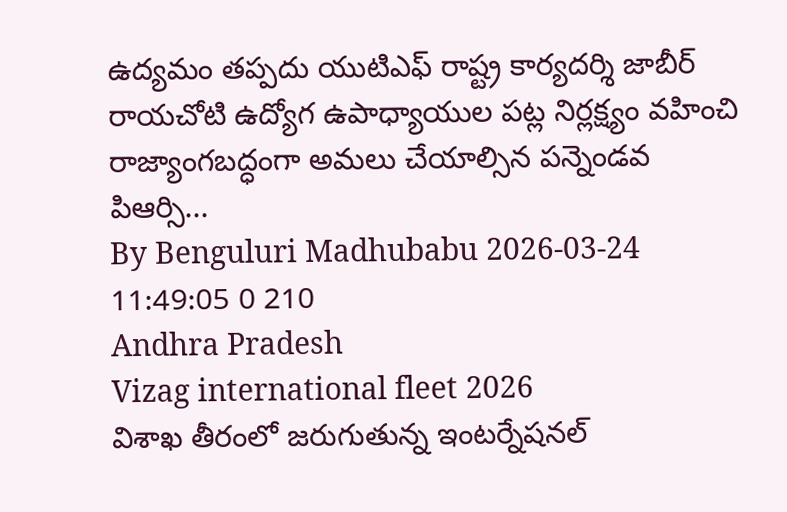ఉద్యమం తప్పదు యుటిఎఫ్ రాష్ట్ర కార్యదర్శి జాబీర్
రాయచోటి ఉద్యోగ ఉపాధ్యాయుల పట్ల నిర్లక్ష్యం వహించి రాజ్యాంగబద్ధంగా అమలు చేయాల్సిన పన్నెండవ పిఆర్సి...
By Benguluri Madhubabu 2026-03-24 11:49:05 0 210
Andhra Pradesh
Vizag international fleet 2026
విశాఖ తీరంలో జరుగుతున్న ఇంటర్నేషనల్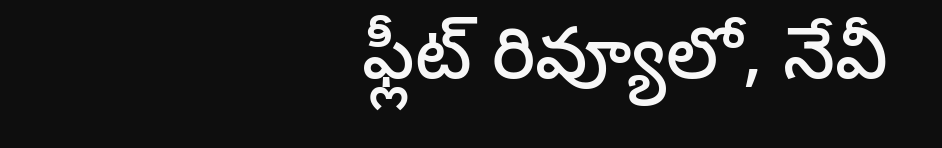ఫ్లీట్ రివ్యూలో, నేవీ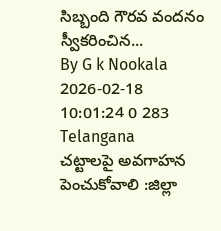సిబ్బంది గౌరవ వందనం స్వీకరించిన...
By G k Nookala 2026-02-18 10:01:24 0 283
Telangana
చట్టాలపై అవగాహన పెంచుకోవాలి :జిల్లా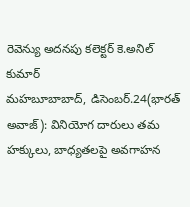రెవెన్యు అదనపు కలెక్టర్ కె.అనిల్ కుమార్
మహబూబాబాద్, డిసెంబర్.24(భారత్ అవాజ్): వినియోగ దారులు తమ హక్కులు, బాధ్యతలపై అవగాహన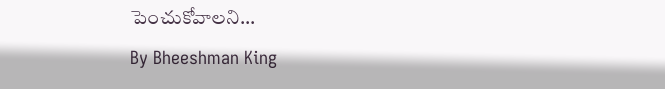పెంచుకోవాలని...
By Bheeshman King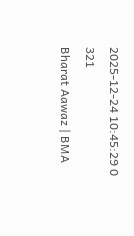2025-12-24 10:45:29 0 321
Bharat Aawaz | BMA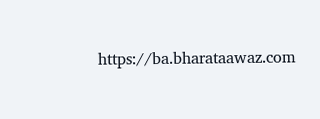https://ba.bharataawaz.com